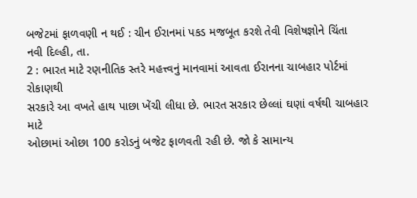બજેટમાં ફાળવણી ન થઈ : ચીન ઈરાનમાં પકડ મજબૂત કરશે તેવી વિશેષજ્ઞોને ચિંતા
નવી દિલ્હી, તા.
2 : ભારત માટે રણનીતિક સ્તરે મહત્ત્વનું માનવામાં આવતા ઈરાનના ચાબહાર પોર્ટમાં રોકાણથી
સરકારે આ વખતે હાથ પાછા ખેંચી લીધા છે. ભારત સરકાર છેલ્લાં ઘણાં વર્ષથી ચાબહાર માટે
ઓછામાં ઓછા 100 કરોડનું બજેટ ફાળવતી રહી છે. જો કે સામાન્ય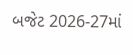બજેટ 2026-27માં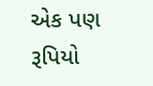એક પણ રૂપિયો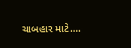ચાબહાર માટે….